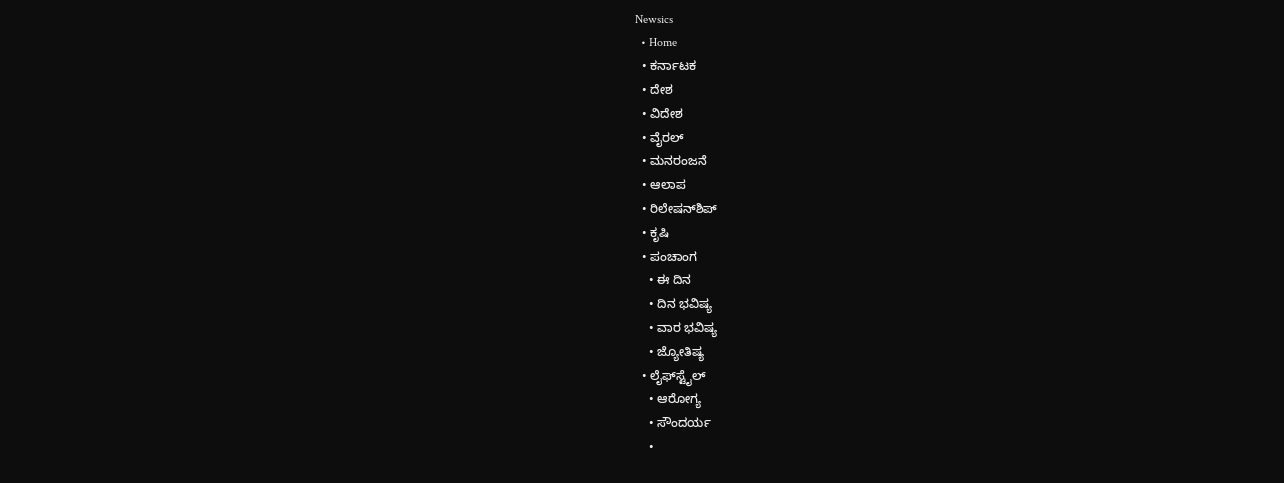Newsics
  • Home
  • ಕರ್ನಾಟಕ
  • ದೇಶ
  • ವಿದೇಶ
  • ವೈರಲ್
  • ಮನರಂಜನೆ
  • ಆಲಾಪ
  • ರಿಲೇಷನ್‌ಶಿಪ್
  • ಕೃಷಿ
  • ಪಂಚಾಂಗ
    • ಈ ದಿನ
    • ದಿನ ಭವಿಷ್ಯ
    • ವಾರ ಭವಿಷ್ಯ
    • ಜ್ಯೋತಿಷ್ಯ
  • ಲೈಫ್‌ಸ್ಟೈಲ್
    • ಆರೋಗ್ಯ
    • ಸೌಂದರ್ಯ
    •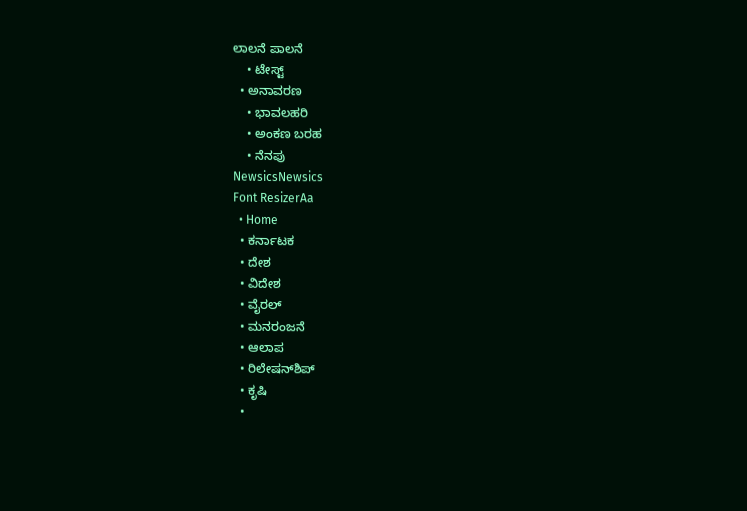ಲಾಲನೆ ಪಾಲನೆ
    • ಟೇಸ್ಟ್
  • ಅನಾವರಣ
    • ಭಾವಲಹರಿ
    • ಅಂಕಣ ಬರಹ
    • ನೆನಪು
NewsicsNewsics
Font ResizerAa
  • Home
  • ಕರ್ನಾಟಕ
  • ದೇಶ
  • ವಿದೇಶ
  • ವೈರಲ್
  • ಮನರಂಜನೆ
  • ಆಲಾಪ
  • ರಿಲೇಷನ್‌ಶಿಪ್
  • ಕೃಷಿ
  •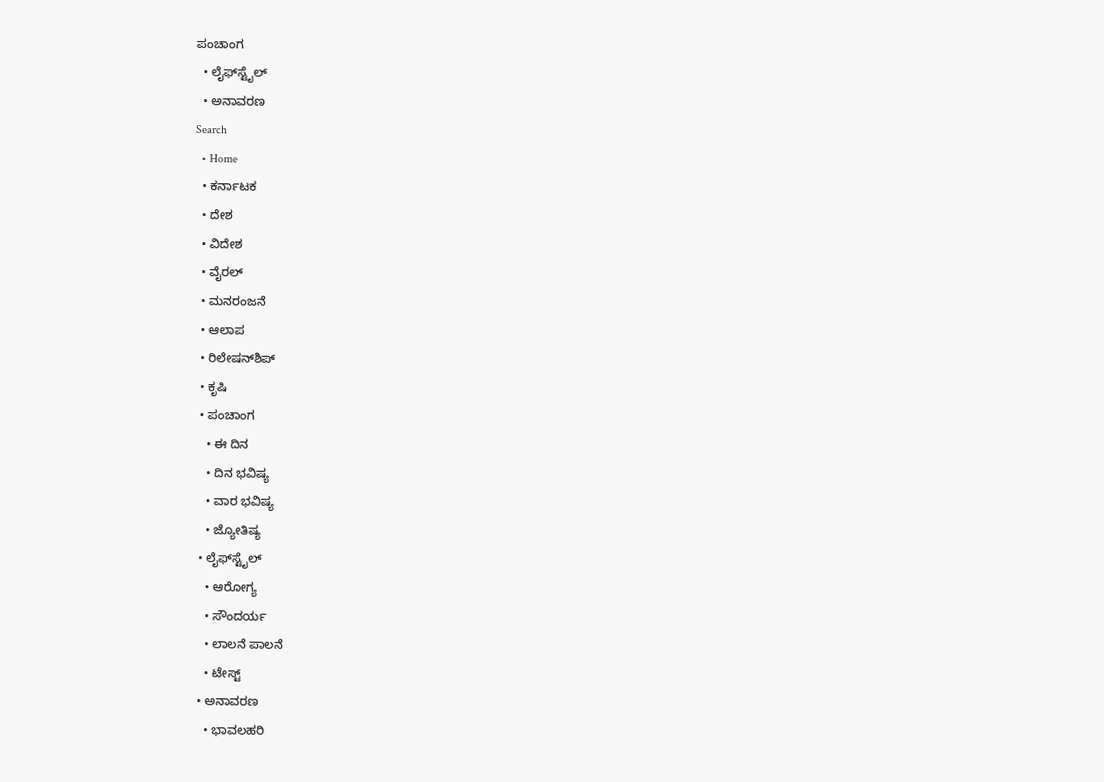ಪಂಚಾಂಗ
  • ಲೈಫ್‌ಸ್ಟೈಲ್
  • ಅನಾವರಣ
Search
  • Home
  • ಕರ್ನಾಟಕ
  • ದೇಶ
  • ವಿದೇಶ
  • ವೈರಲ್
  • ಮನರಂಜನೆ
  • ಆಲಾಪ
  • ರಿಲೇಷನ್‌ಶಿಪ್
  • ಕೃಷಿ
  • ಪಂಚಾಂಗ
    • ಈ ದಿನ
    • ದಿನ ಭವಿಷ್ಯ
    • ವಾರ ಭವಿಷ್ಯ
    • ಜ್ಯೋತಿಷ್ಯ
  • ಲೈಫ್‌ಸ್ಟೈಲ್
    • ಆರೋಗ್ಯ
    • ಸೌಂದರ್ಯ
    • ಲಾಲನೆ ಪಾಲನೆ
    • ಟೇಸ್ಟ್
  • ಅನಾವರಣ
    • ಭಾವಲಹರಿ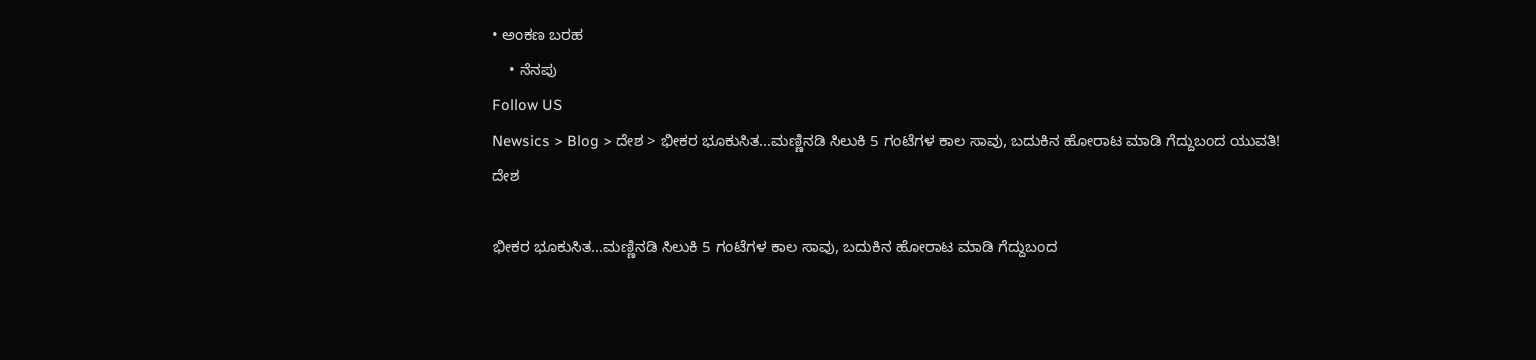• ಅಂಕಣ ಬರಹ
    • ನೆನಪು
Follow US
Newsics > Blog > ದೇಶ > ಭೀಕರ ಭೂಕುಸಿತ…ಮಣ್ಣಿನಡಿ ಸಿಲುಕಿ 5 ಗಂಟೆಗಳ ಕಾಲ ಸಾವು, ಬದುಕಿನ ಹೋರಾಟ ಮಾಡಿ ಗೆದ್ದುಬಂದ ಯುವತಿ!
ದೇಶ

ಭೀಕರ ಭೂಕುಸಿತ…ಮಣ್ಣಿನಡಿ ಸಿಲುಕಿ 5 ಗಂಟೆಗಳ ಕಾಲ ಸಾವು, ಬದುಕಿನ ಹೋರಾಟ ಮಾಡಿ ಗೆದ್ದುಬಂದ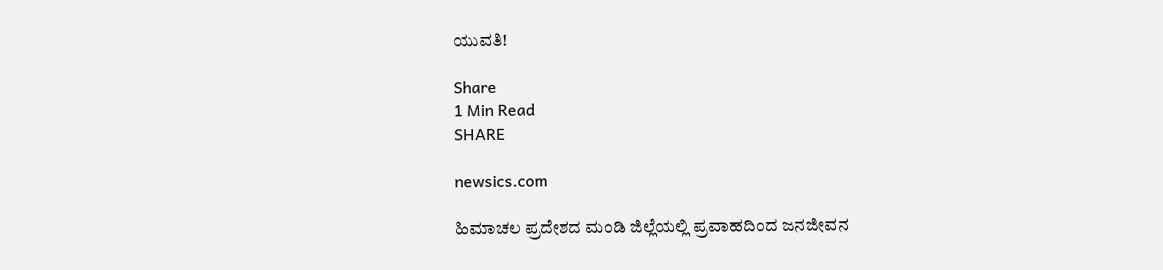ಯುವತಿ!

Share
1 Min Read
SHARE

newsics.com

ಹಿಮಾಚಲ ಪ್ರದೇಶದ ಮಂಡಿ ಜಿಲ್ಲೆಯಲ್ಲಿ ಪ್ರವಾಹದಿಂದ ಜನಜೀವನ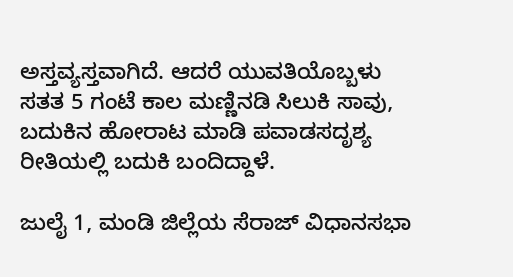ಅಸ್ತವ್ಯಸ್ತವಾಗಿದೆ. ಆದರೆ ಯುವತಿಯೊಬ್ಬಳು ಸತತ 5 ಗಂಟೆ ಕಾಲ ಮಣ್ಣಿನಡಿ ಸಿಲುಕಿ ಸಾವು, ಬದುಕಿನ ಹೋರಾಟ ಮಾಡಿ ಪವಾಡಸದೃಶ್ಯ ರೀತಿಯಲ್ಲಿ ಬದುಕಿ ಬಂದಿದ್ದಾಳೆ.

ಜುಲೈ 1, ಮಂಡಿ ಜಿಲ್ಲೆಯ ಸೆರಾಜ್ ವಿಧಾನಸಭಾ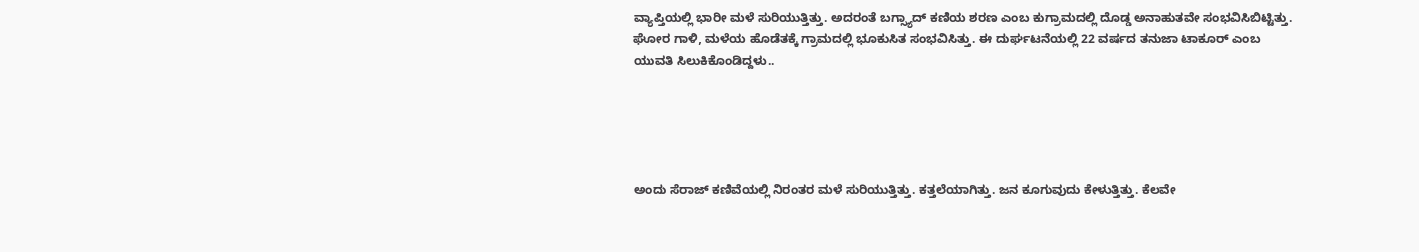ವ್ಯಾಪ್ತಿಯಲ್ಲಿ ಭಾರೀ ಮಳೆ ಸುರಿಯುತ್ತಿತ್ತು. ಅದರಂತೆ ಬಗ್ಸ್ಯಾದ್ ಕಣಿಯ ಶರಣ ಎಂಬ ಕುಗ್ರಾಮದಲ್ಲಿ ದೊಡ್ಡ ಅನಾಹುತವೇ ಸಂಭವಿಸಿಬಿಟ್ಟಿತ್ತು. ಘೋರ ಗಾಳಿ, ಮಳೆಯ ಹೊಡೆತಕ್ಕೆ ಗ್ರಾಮದಲ್ಲಿ ಭೂಕುಸಿತ ಸಂಭವಿಸಿತ್ತು. ಈ ದುರ್ಘಟನೆಯಲ್ಲಿ 22 ವರ್ಷದ ತನುಜಾ ಟಾಕೂರ್ ಎಂಬ ಯುವತಿ ಸಿಲುಕಿಕೊಂಡಿದ್ದಳು..





ಅಂದು ಸೆರಾಜ್ ಕಣಿವೆಯಲ್ಲಿ ನಿರಂತರ ಮಳೆ ಸುರಿಯುತ್ತಿತ್ತು. ಕತ್ತಲೆಯಾಗಿತ್ತು. ಜನ ಕೂಗುವುದು ಕೇಳುತ್ತಿತ್ತು. ಕೆಲವೇ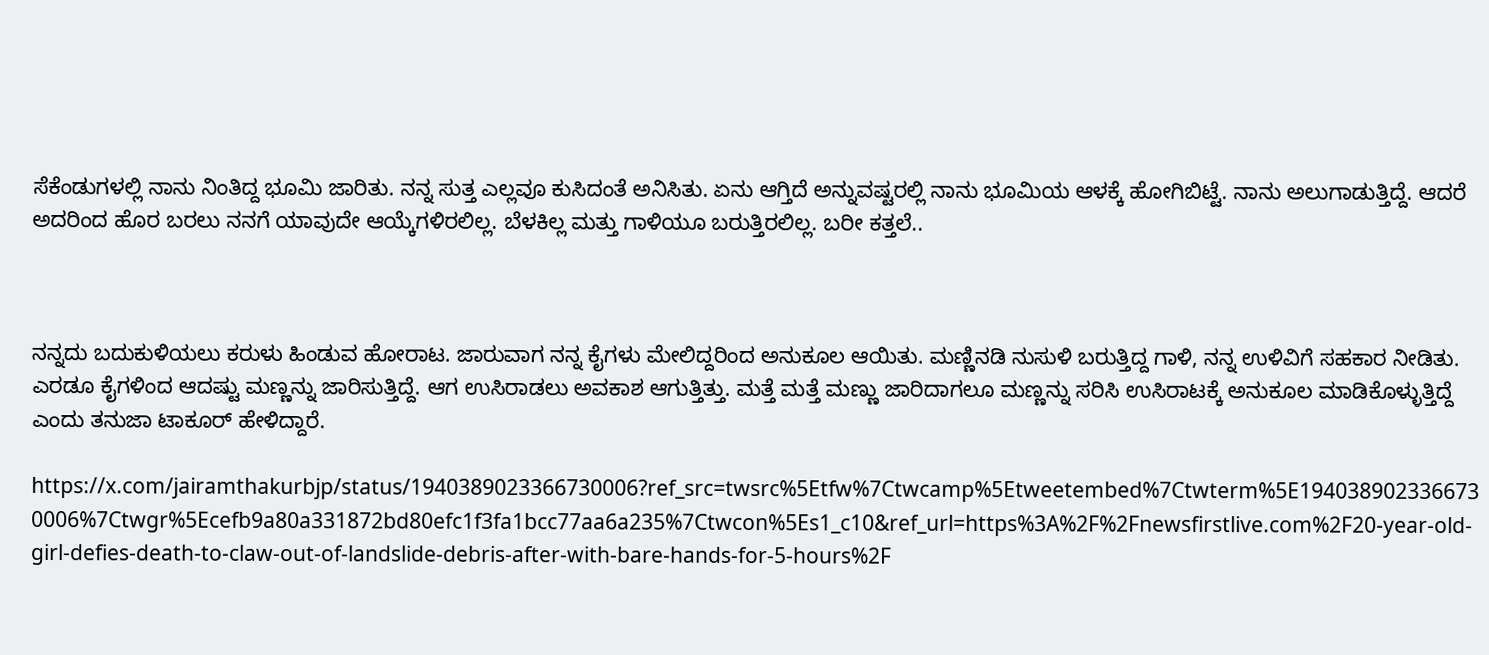ಸೆಕೆಂಡುಗಳಲ್ಲಿ ನಾನು ನಿಂತಿದ್ದ ಭೂಮಿ ಜಾರಿತು. ನನ್ನ ಸುತ್ತ ಎಲ್ಲವೂ ಕುಸಿದಂತೆ ಅನಿಸಿತು. ಏನು ಆಗ್ತಿದೆ ಅನ್ನುವಷ್ಟರಲ್ಲಿ ನಾನು ಭೂಮಿಯ ಆಳಕ್ಕೆ ಹೋಗಿಬಿಟ್ಟೆ. ನಾನು ಅಲುಗಾಡುತ್ತಿದ್ದೆ. ಆದರೆ ಅದರಿಂದ ಹೊರ ಬರಲು ನನಗೆ ಯಾವುದೇ ಆಯ್ಕೆಗಳಿರಲಿಲ್ಲ. ಬೆಳಕಿಲ್ಲ ಮತ್ತು ಗಾಳಿಯೂ ಬರುತ್ತಿರಲಿಲ್ಲ. ಬರೀ ಕತ್ತಲೆ..



ನನ್ನದು ಬದುಕುಳಿಯಲು ಕರುಳು ಹಿಂಡುವ ಹೋರಾಟ. ಜಾರುವಾಗ ನನ್ನ ಕೈಗಳು ಮೇಲಿದ್ದರಿಂದ ಅನುಕೂಲ ಆಯಿತು. ಮಣ್ಣಿನಡಿ ನುಸುಳಿ ಬರುತ್ತಿದ್ದ ಗಾಳಿ, ನನ್ನ ಉಳಿವಿಗೆ ಸಹಕಾರ ನೀಡಿತು. ಎರಡೂ ಕೈಗಳಿಂದ ಆದಷ್ಟು ಮಣ್ಣನ್ನು ಜಾರಿಸುತ್ತಿದ್ದೆ. ಆಗ ಉಸಿರಾಡಲು ಅವಕಾಶ ಆಗುತ್ತಿತ್ತು. ಮತ್ತೆ ಮತ್ತೆ ಮಣ್ಣು ಜಾರಿದಾಗಲೂ ಮಣ್ಣನ್ನು ಸರಿಸಿ ಉಸಿರಾಟಕ್ಕೆ ಅನುಕೂಲ ಮಾಡಿಕೊಳ್ಳುತ್ತಿದ್ದೆ ಎಂದು ತನುಜಾ ಟಾಕೂರ್ ಹೇಳಿದ್ದಾರೆ.

https://x.com/jairamthakurbjp/status/1940389023366730006?ref_src=twsrc%5Etfw%7Ctwcamp%5Etweetembed%7Ctwterm%5E1940389023366730006%7Ctwgr%5Ecefb9a80a331872bd80efc1f3fa1bcc77aa6a235%7Ctwcon%5Es1_c10&ref_url=https%3A%2F%2Fnewsfirstlive.com%2F20-year-old-girl-defies-death-to-claw-out-of-landslide-debris-after-with-bare-hands-for-5-hours%2F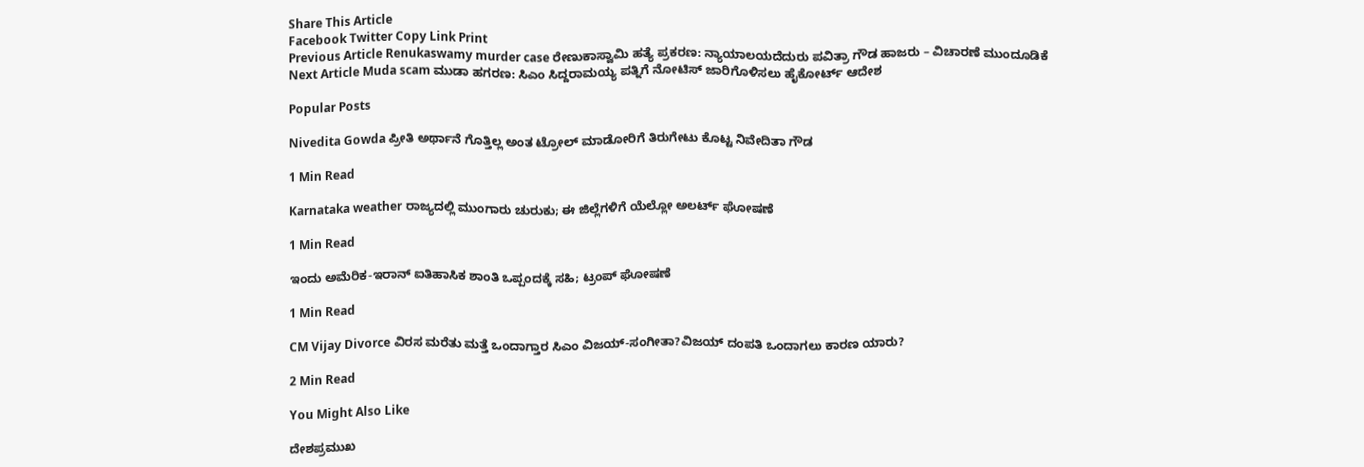Share This Article
Facebook Twitter Copy Link Print
Previous Article Renukaswamy murder case ರೇಣುಕಾಸ್ವಾಮಿ ಹತ್ಯೆ ಪ್ರಕರಣ: ನ್ಯಾಯಾಲಯದೆದುರು ಪವಿತ್ರಾ ಗೌಡ ಹಾಜರು – ವಿಚಾರಣೆ ಮುಂದೂಡಿಕೆ
Next Article Muda scam ಮುಡಾ ಹಗರಣ: ಸಿಎಂ ಸಿದ್ದರಾಮಯ್ಯ ಪತ್ನಿಗೆ ನೋಟಿಸ್ ಜಾರಿಗೊಳಿಸಲು ಹೈಕೋರ್ಟ್ ಆದೇಶ

Popular Posts

Nivedita Gowda ಪ್ರೀತಿ ಅರ್ಥಾನೆ ಗೊತ್ತಿಲ್ಲ ಅಂತ ಟ್ರೋಲ್ ಮಾಡೋರಿಗೆ ತಿರುಗೇಟು ಕೊಟ್ಟ ನಿವೇದಿತಾ ಗೌಡ

1 Min Read

Karnataka weather ರಾಜ್ಯದಲ್ಲಿ ಮುಂಗಾರು ಚುರುಕು; ಈ ಜಿಲ್ಲೆಗಳಿಗೆ ಯೆಲ್ಲೋ ಅಲರ್ಟ್ ಘೋಷಣೆ

1 Min Read

ಇಂದು ಅಮೆರಿಕ-ಇರಾನ್ ಐತಿಹಾಸಿಕ ಶಾಂತಿ ಒಪ್ಪಂದಕ್ಕೆ ಸಹಿ; ಟ್ರಂಪ್ ಘೋಷಣೆ

1 Min Read

CM Vijay Divorce ವಿರಸ ಮರೆತು ಮತ್ತೆ ಒಂದಾಗ್ತಾರ ಸಿಎಂ ವಿಜಯ್‌-ಸಂಗೀತಾ?ವಿಜಯ್‌ ದಂಪತಿ ಒಂದಾಗಲು ಕಾರಣ ಯಾರು?

2 Min Read

You Might Also Like

ದೇಶಪ್ರಮುಖ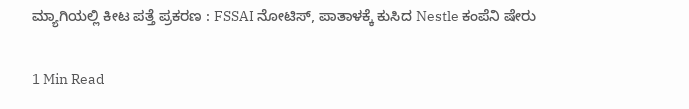ಮ್ಯಾಗಿಯಲ್ಲಿ ಕೀಟ ಪತ್ತೆ ಪ್ರಕರಣ : FSSAI ನೋಟಿಸ್, ಪಾತಾಳಕ್ಕೆ ಕುಸಿದ Nestle ಕಂಪೆನಿ ಷೇರು

1 Min Read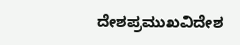ದೇಶಪ್ರಮುಖವಿದೇಶ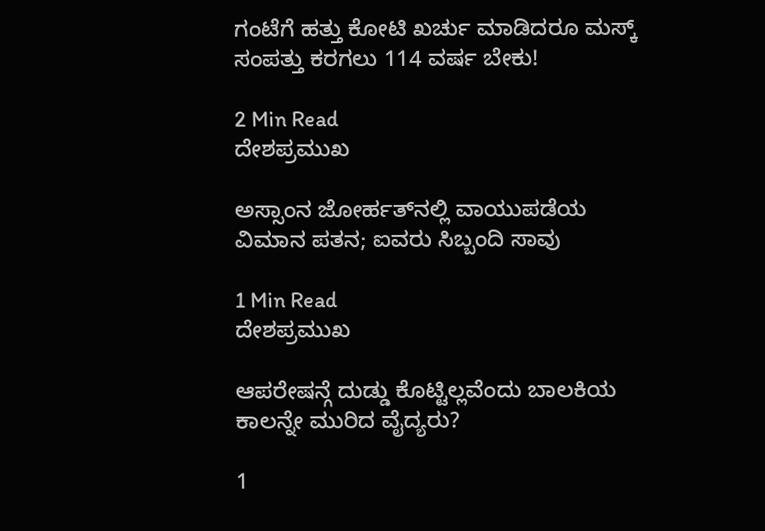ಗಂಟೆಗೆ ಹತ್ತು‌ ಕೋಟಿ‌ ಖರ್ಚು‌ ಮಾಡಿದರೂ ಮಸ್ಕ್ ಸಂಪತ್ತು ಕರಗಲು 114 ವರ್ಷ ಬೇಕು!

2 Min Read
ದೇಶಪ್ರಮುಖ

ಅಸ್ಸಾಂನ ಜೋರ್ಹತ್‌ನಲ್ಲಿ ವಾಯುಪಡೆಯ ವಿಮಾನ ಪತನ; ಐವರು ಸಿಬ್ಬಂದಿ ಸಾವು

1 Min Read
ದೇಶಪ್ರಮುಖ

ಆಪರೇಷನ್ಗೆ ದುಡ್ಡು ಕೊಟ್ಟಿಲ್ಲವೆಂದು ಬಾಲಕಿಯ ಕಾಲನ್ನೇ ಮುರಿದ ವೈದ್ಯರು?

1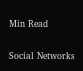Min Read

Social Networks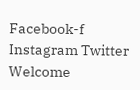Facebook-f Instagram Twitter
Welcome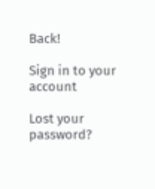Back!

Sign in to your account

Lost your password?